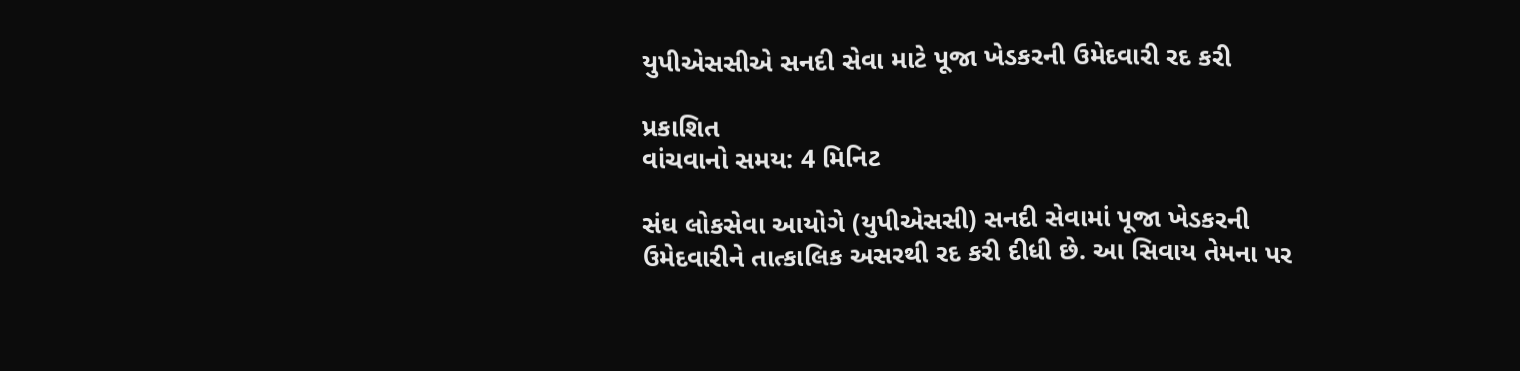યુપીએસસીએ સનદી સેવા માટે પૂજા ખેડકરની ઉમેદવારી રદ કરી

પ્રકાશિત
વાંચવાનો સમય: 4 મિનિટ

સંઘ લોકસેવા આયોગે (યુપીએસસી) સનદી સેવામાં પૂજા ખેડકરની ઉમેદવારીને તાત્કાલિક અસરથી રદ કરી દીધી છે. આ સિવાય તેમના પર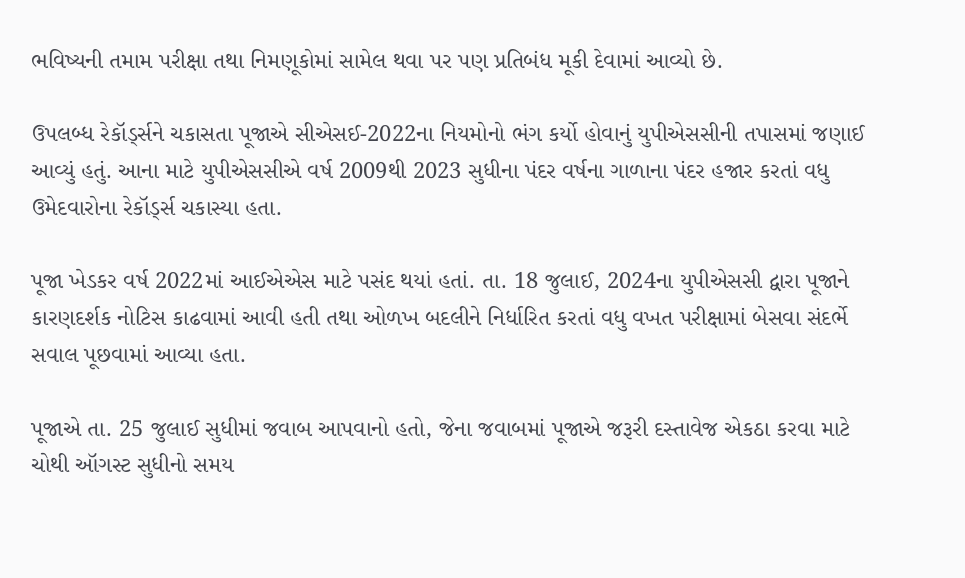ભવિષ્યની તમામ પરીક્ષા તથા નિમણૂકોમાં સામેલ થવા પર પણ પ્રતિબંધ મૂકી દેવામાં આવ્યો છે.

ઉપલબ્ધ રેકૉર્ડ્સને ચકાસતા પૂજાએ સીએસઈ-2022ના નિયમોનો ભંગ કર્યો હોવાનું યુપીએસસીની તપાસમાં જણાઈ આવ્યું હતું. આના માટે યુપીએસસીએ વર્ષ 2009થી 2023 સુધીના પંદર વર્ષના ગાળાના પંદર હજાર કરતાં વધુ ઉમેદવારોના રેકૉર્ડ્સ ચકાસ્યા હતા.

પૂજા ખેડકર વર્ષ 2022માં આઈએએસ માટે પસંદ થયાં હતાં. તા. 18 જુલાઈ, 2024ના યુપીએસસી દ્વારા પૂજાને કારણદર્શક નોટિસ કાઢવામાં આવી હતી તથા ઓળખ બદલીને નિર્ધારિત કરતાં વધુ વખત પરીક્ષામાં બેસવા સંદર્ભે સવાલ પૂછવામાં આવ્યા હતા.

પૂજાએ તા. 25 જુલાઈ સુધીમાં જવાબ આપવાનો હતો, જેના જવાબમાં પૂજાએ જરૂરી દસ્તાવેજ એકઠા કરવા માટે ચોથી ઑગસ્ટ સુધીનો સમય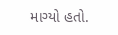માગ્યો હતો.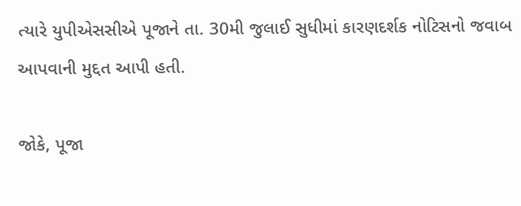ત્યારે યુપીએસસીએ પૂજાને તા. 30મી જુલાઈ સુધીમાં કારણદર્શક નોટિસનો જવાબ આપવાની મુદ્દત આપી હતી.

જોકે, પૂજા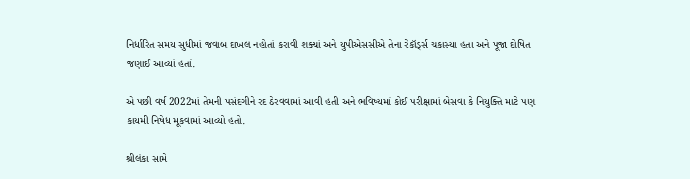નિર્ધારિત સમય સુધીમાં જવાબ દાખલ નહોતાં કરાવી શક્યાં અને યુપીએસસીએ તેના રેકૉર્ડ્સ ચકાસ્યા હતા અને પૂજા દોષિત જણાઈ આવ્યાં હતાં.

એ પછી વર્ષ 2022માં તેમની પસંદગીને રદ ઠેરવવામાં આવી હતી અને ભવિષ્યમાં કોઈ પરીક્ષામાં બેસવા કે નિયુક્તિ માટે પણ કાયમી નિષેધ મૂકવામાં આવ્યો હતો.

શ્રીલંકા સામે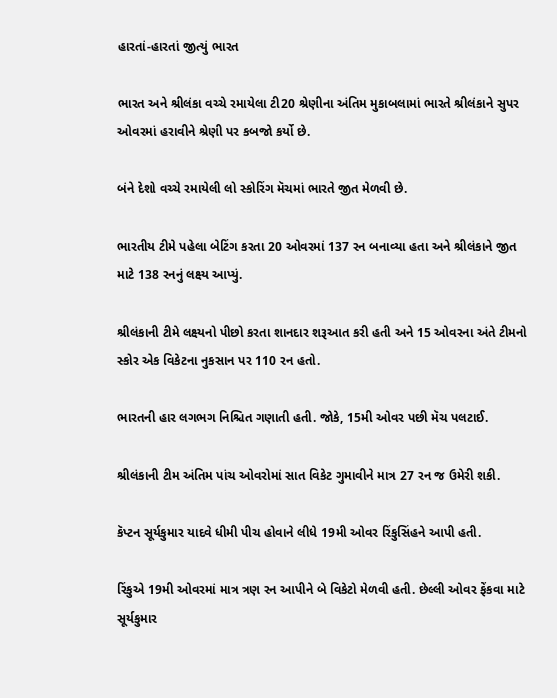હારતાં-હારતાં જીત્યું ભારત

ભારત અને શ્રીલંકા વચ્ચે રમાયેલા ટી20 શ્રેણીના અંતિમ મુકાબલામાં ભારતે શ્રીલંકાને સુપર ઓવરમાં હરાવીને શ્રેણી પર કબજો કર્યો છે.

બંને દેશો વચ્ચે રમાયેલી લો સ્કોરિંગ મૅચમાં ભારતે જીત મેળવી છે.

ભારતીય ટીમે પહેલા બેટિંગ કરતા 20 ઓવરમાં 137 રન બનાવ્યા હતા અને શ્રીલંકાને જીત માટે 138 રનનું લક્ષ્ય આપ્યું.

શ્રીલંકાની ટીમે લક્ષ્યનો પીછો કરતા શાનદાર શરૂઆત કરી હતી અને 15 ઓવરના અંતે ટીમનો સ્કોર એક વિકેટના નુકસાન પર 110 રન હતો.

ભારતની હાર લગભગ નિશ્ચિત ગણાતી હતી. જોકે, 15મી ઓવર પછી મૅચ પલટાઈ.

શ્રીલંકાની ટીમ અંતિમ પાંચ ઓવરોમાં સાત વિકેટ ગુમાવીને માત્ર 27 રન જ ઉમેરી શકી.

કૅપ્ટન સૂર્યકુમાર યાદવે ધીમી પીચ હોવાને લીધે 19મી ઓવર રિંકુસિંહને આપી હતી.

રિંકુએ 19મી ઓવરમાં માત્ર ત્રણ રન આપીને બે વિકેટો મેળવી હતી. છેલ્લી ઓવર ફેંકવા માટે સૂર્યકુમાર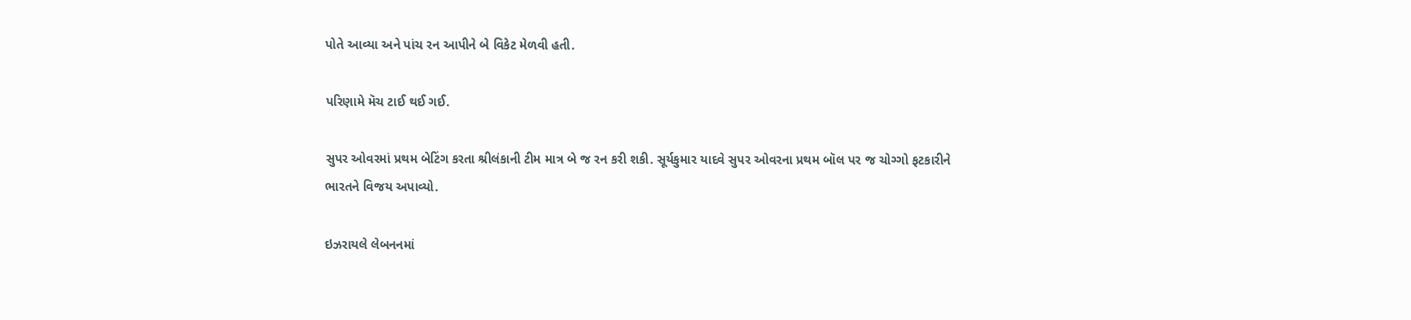પોતે આવ્યા અને પાંચ રન આપીને બે વિકેટ મેળવી હતી.

પરિણામે મૅચ ટાઈ થઈ ગઈ.

સુપર ઓવરમાં પ્રથમ બેટિંગ કરતા શ્રીલંકાની ટીમ માત્ર બે જ રન કરી શકી. સૂર્યકુમાર યાદવે સુપર ઓવરના પ્રથમ બૉલ પર જ ચોગ્ગો ફટકારીને ભારતને વિજય અપાવ્યો.

ઇઝરાયલે લેબનનમાં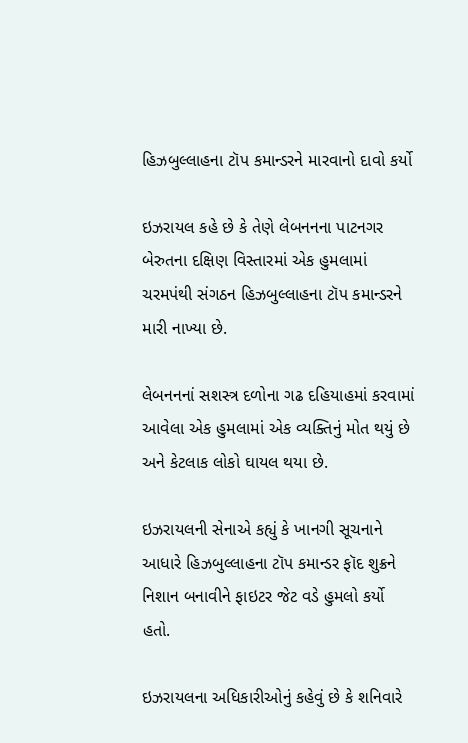હિઝબુલ્લાહના ટૉપ કમાન્ડરને મારવાનો દાવો કર્યો

ઇઝરાયલ કહે છે કે તેણે લેબનનના પાટનગર બેરુતના દક્ષિણ વિસ્તારમાં એક હુમલામાં ચરમપંથી સંગઠન હિઝબુલ્લાહના ટૉપ કમાન્ડરને મારી નાખ્યા છે.

લેબનનનાં સશસ્ત્ર દળોના ગઢ દહિયાહમાં કરવામાં આવેલા એક હુમલામાં એક વ્યક્તિનું મોત થયું છે અને કેટલાક લોકો ઘાયલ થયા છે.

ઇઝરાયલની સેનાએ કહ્યું કે ખાનગી સૂચનાને આધારે હિઝબુલ્લાહના ટૉપ કમાન્ડર ફૉદ શુક્રને નિશાન બનાવીને ફાઇટર જેટ વડે હુમલો કર્યો હતો.

ઇઝરાયલના અધિકારીઓનું કહેવું છે કે શનિવારે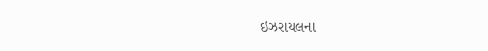ઇઝરાયલના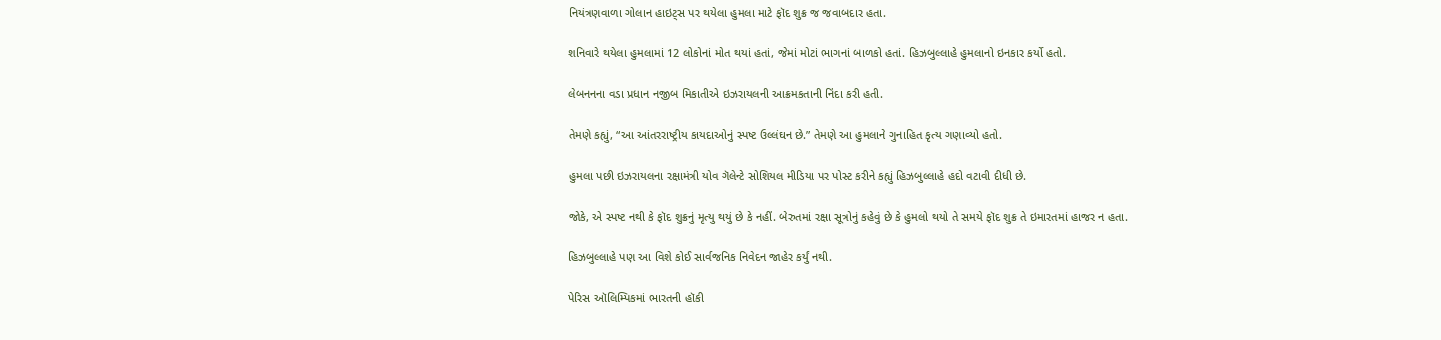નિયંત્રણવાળા ગોલાન હાઇટ્સ પર થયેલા હુમલા માટે ફૉદ શુક્ર જ જવાબદાર હતા.

શનિવારે થયેલા હુમલામાં 12 લોકોનાં મોત થયાં હતાં, જેમાં મોટાં ભાગનાં બાળકો હતાં. હિઝબુલ્લાહે હુમલાનો ઇનકાર કર્યો હતો.

લેબનનના વડા પ્રધાન નજીબ મિકાતીએ ઇઝરાયલની આક્રમકતાની નિંદા કરી હતી.

તેમણે કહ્યું, “આ આંતરરાષ્ટ્રીય કાયદાઓનું સ્પષ્ટ ઉલ્લંઘન છે.” તેમણે આ હુમલાને ગુનાહિત કૃત્ય ગણાવ્યો હતો.

હુમલા પછી ઇઝરાયલના રક્ષામંત્રી યોવ ગૅલેન્ટે સોશિયલ મીડિયા પર પોસ્ટ કરીને કહ્યું હિઝબુલ્લાહે હદો વટાવી દીધી છે.

જોકે, એ સ્પષ્ટ નથી કે ફૉદ શુક્રનું મૃત્યુ થયું છે કે નહીં. બેરુતમાં રક્ષા સૂત્રોનું કહેવું છે કે હુમલો થયો તે સમયે ફૉદ શુક્ર તે ઇમારતમાં હાજર ન હતા.

હિઝબુલ્લાહે પણ આ વિશે કોઈ સાર્વજનિક નિવેદન જાહેર કર્યું નથી.

પેરિસ ઑલિમ્પિકમાં ભારતની હૉકી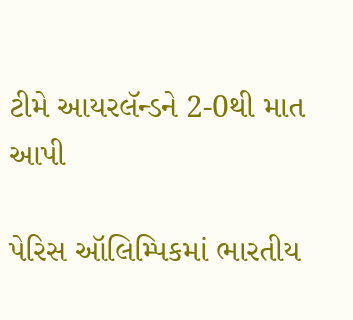ટીમે આયરલૅન્ડને 2-0થી માત આપી

પેરિસ ઑલિમ્પિકમાં ભારતીય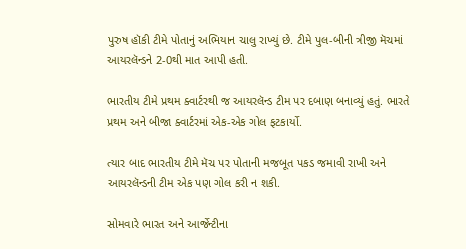પુરુષ હૉકી ટીમે પોતાનું અભિયાન ચાલુ રાખ્યું છે. ટીમે પુલ-બીની ત્રીજી મૅચમાં આયરલૅન્ડને 2-0થી માત આપી હતી.

ભારતીય ટીમે પ્રથમ ક્વાર્ટરથી જ આયરલૅન્ડ ટીમ પર દબાણ બનાવ્યું હતું. ભારતે પ્રથમ અને બીજા ક્વાર્ટરમાં એક-એક ગોલ ફટકાર્યો.

ત્યાર બાદ ભારતીય ટીમે મૅચ પર પોતાની મજબૂત પકડ જમાવી રાખી અને આયરલૅન્ડની ટીમ એક પણ ગોલ કરી ન શકી.

સોમવારે ભારત અને આર્જેન્ટીના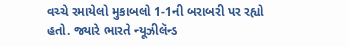વચ્ચે રમાયેલો મુકાબલો 1-1ની બરાબરી પર રહ્યો હતો. જ્યારે ભારતે ન્યૂઝીલૅન્ડ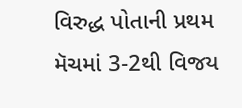વિરુદ્ધ પોતાની પ્રથમ મૅચમાં 3-2થી વિજય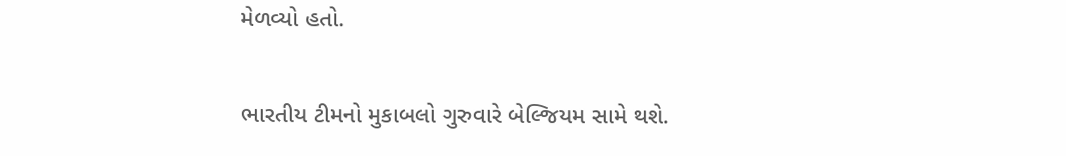મેળવ્યો હતો.

ભારતીય ટીમનો મુકાબલો ગુરુવારે બેલ્જિયમ સામે થશે.